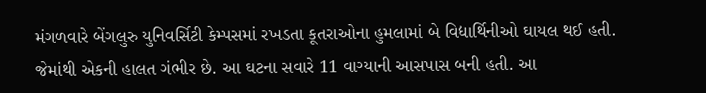મંગળવારે બેંગલુરુ યુનિવર્સિટી કેમ્પસમાં રખડતા કૂતરાઓના હુમલામાં બે વિદ્યાર્થિનીઓ ઘાયલ થઈ હતી. જેમાંથી એકની હાલત ગંભીર છે. આ ઘટના સવારે 11 વાગ્યાની આસપાસ બની હતી. આ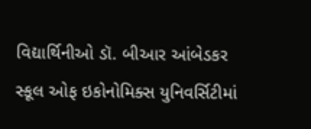વિદ્યાર્થિનીઓ ડૉ. બીઆર આંબેડકર સ્કૂલ ઓફ ઇકોનોમિક્સ યુનિવર્સિટીમાં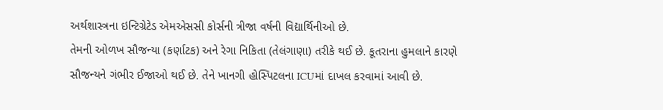અર્થશાસ્ત્રના ઇન્ટિગ્રેટેડ એમએસસી કોર્સની ત્રીજા વર્ષની વિદ્યાર્થિનીઓ છે.
તેમની ઓળખ સૌજન્યા (કર્ણાટક) અને રેગા નિકિતા (તેલંગાણા) તરીકે થઈ છે. કૂતરાના હુમલાને કારણે સૌજન્યને ગંભીર ઈજાઓ થઈ છે. તેને ખાનગી હોસ્પિટલના ICUમાં દાખલ કરવામાં આવી છે.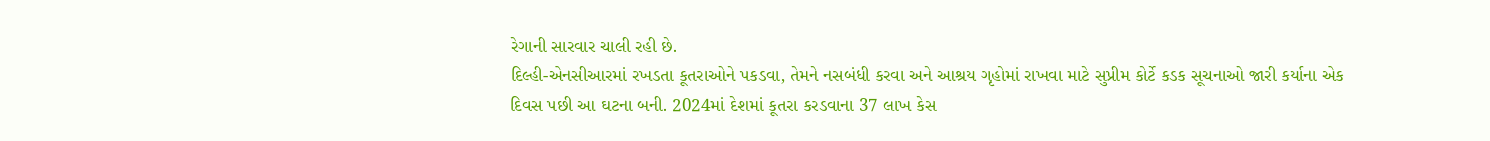રેગાની સારવાર ચાલી રહી છે.
દિલ્હી-એનસીઆરમાં રખડતા કૂતરાઓને પકડવા, તેમને નસબંધી કરવા અને આશ્રય ગૃહોમાં રાખવા માટે સુપ્રીમ કોર્ટે કડક સૂચનાઓ જારી કર્યાના એક દિવસ પછી આ ઘટના બની. 2024માં દેશમાં કૂતરા કરડવાના 37 લાખ કેસ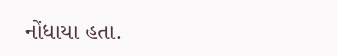નોંધાયા હતા.